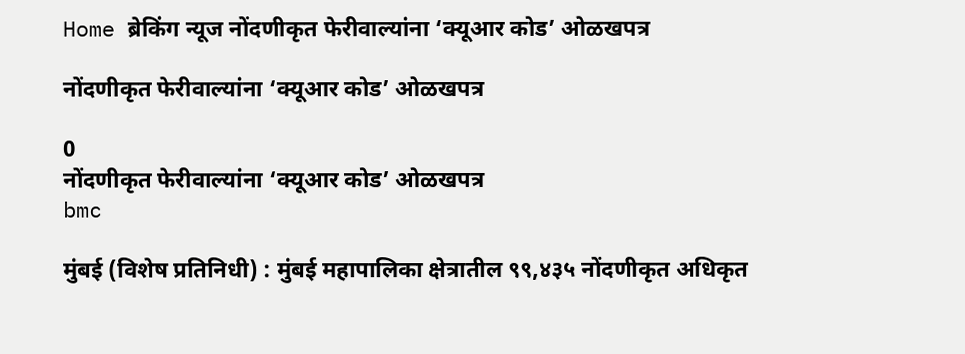Home ब्रेकिंग न्यूज नोंदणीकृत फेरीवाल्यांना ‘क्यूआर कोड’ ओळखपत्र

नोंदणीकृत फेरीवाल्यांना ‘क्यूआर कोड’ ओळखपत्र

0
नोंदणीकृत फेरीवाल्यांना ‘क्यूआर कोड’ ओळखपत्र
bmc

मुंबई (विशेष प्रतिनिधी) : मुंबई महापालिका क्षेत्रातील ९९,४३५ नोंदणीकृत अधिकृत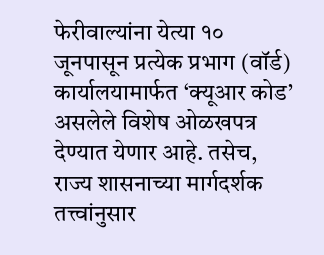फेरीवाल्यांना येत्या १० जूनपासून प्रत्येक प्रभाग (वॉर्ड) कार्यालयामार्फत ‘क्यूआर कोड’ असलेले विशेष ओळखपत्र देण्यात येणार आहे. तसेच, राज्य शासनाच्या मार्गदर्शक तत्त्वांनुसार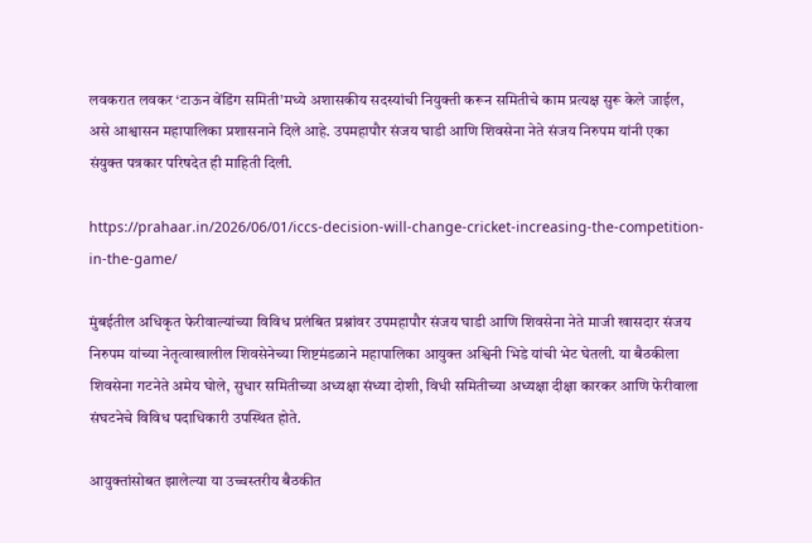लवकरात लवकर ‘टाऊन वेंडिंग समिती’मध्ये अशासकीय सदस्यांची नियुक्ती करून समितीचे काम प्रत्यक्ष सुरू केले जाईल, असे आश्वासन महापालिका प्रशासनाने दिले आहे. उपमहापौर संजय घाडी आणि शिवसेना नेते संजय निरुपम यांनी एका संयुक्त पत्रकार परिषदेत ही माहिती दिली.

https://prahaar.in/2026/06/01/iccs-decision-will-change-cricket-increasing-the-competition-in-the-game/

मुंबईतील अधिकृत फेरीवाल्यांच्या विविध प्रलंबित प्रश्नांवर उपमहापौर संजय घाडी आणि शिवसेना नेते माजी खासदार संजय निरुपम यांच्या नेतृत्वाखालील शिवसेनेच्या शिष्टमंडळाने महापालिका आयुक्त अश्विनी भिडे यांची भेट घेतली. या बैठकीला शिवसेना गटनेते अमेय घोले, सुधार समितीच्या अध्यक्षा संध्या दोशी, विधी समितीच्या अध्यक्षा दीक्षा कारकर आणि फेरीवाला संघटनेचे विविध पदाधिकारी उपस्थित होते.

आयुक्तांसोबत झालेल्या या उच्चस्तरीय बैठकीत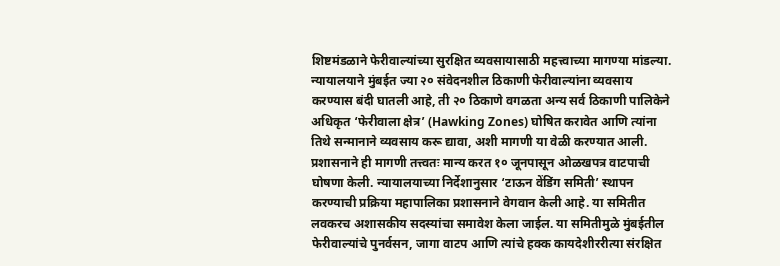शिष्टमंडळाने फेरीवाल्यांच्या सुरक्षित व्यवसायासाठी महत्त्वाच्या मागण्या मांडल्या. न्यायालयाने मुंबईत ज्या २० संवेदनशील ठिकाणी फेरीवाल्यांना व्यवसाय करण्यास बंदी घातली आहे, ती २० ठिकाणे वगळता अन्य सर्व ठिकाणी पालिकेने अधिकृत ‘फेरीवाला क्षेत्र’ (Hawking Zones) घोषित करावेत आणि त्यांना तिथे सन्मानाने व्यवसाय करू द्यावा, अशी मागणी या वेळी करण्यात आली. प्रशासनाने ही मागणी तत्त्वतः मान्य करत १० जूनपासून ओळखपत्र वाटपाची घोषणा केली. न्यायालयाच्या निर्देशानुसार ‘टाऊन वेंडिंग समिती’ स्थापन करण्याची प्रक्रिया महापालिका प्रशासनाने वेगवान केली आहे. या समितीत लवकरच अशासकीय सदस्यांचा समावेश केला जाईल. या समितीमुळे मुंबईतील फेरीवाल्यांचे पुनर्वसन, जागा वाटप आणि त्यांचे हक्क कायदेशीररीत्या संरक्षित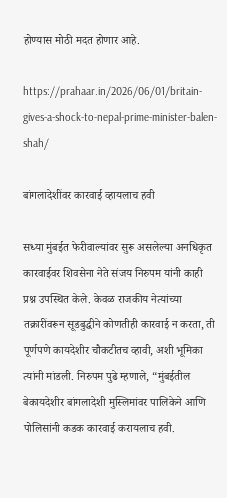होण्यास मोठी मदत होणार आहे.

https://prahaar.in/2026/06/01/britain-gives-a-shock-to-nepal-prime-minister-balen-shah/

बांगलादेशींवर कारवाई व्हायलाच हवी

सध्या मुंबईत फेरीवाल्यांवर सुरू असलेल्या अनधिकृत कारवाईवर शिवसेना नेते संजय निरुपम यांनी काही प्रश्न उपस्थित केले. केवळ राजकीय नेत्यांच्या तक्रारींवरून सूडबुद्धीने कोणतीही कारवाई न करता, ती पूर्णपणे कायदेशीर चौकटीतच व्हावी, अशी भूमिका त्यांनी मांडली. निरुपम पुढे म्हणाले, “मुंबईतील बेकायदेशीर बांगलादेशी मुस्लिमांवर पालिकेने आणि पोलिसांनी कडक कारवाई करायलाच हवी.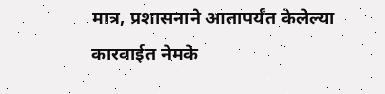मात्र, प्रशासनाने आतापर्यंत केलेल्या कारवाईत नेमके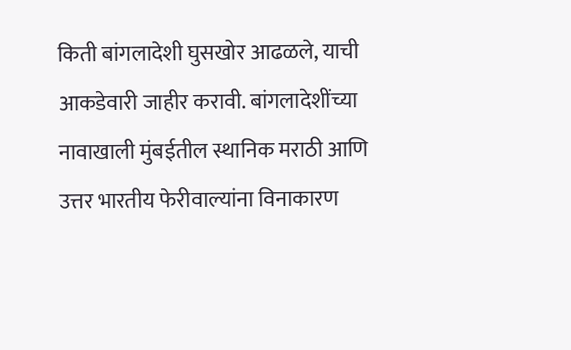किती बांगलादेशी घुसखोर आढळले, याची आकडेवारी जाहीर करावी. बांगलादेशींच्या नावाखाली मुंबईतील स्थानिक मराठी आणि उत्तर भारतीय फेरीवाल्यांना विनाकारण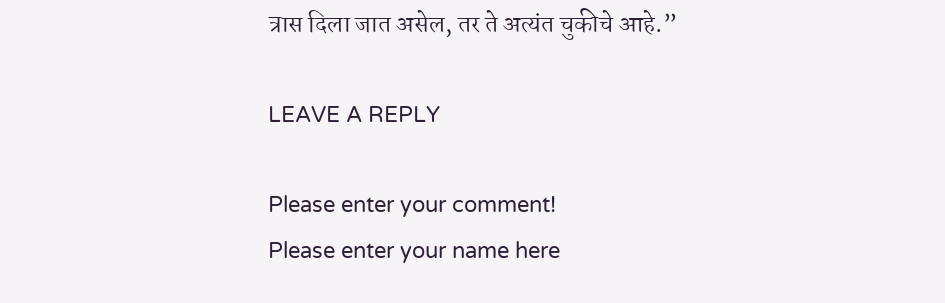त्रास दिला जात असेल, तर ते अत्यंत चुकीचे आहे.”

LEAVE A REPLY

Please enter your comment!
Please enter your name here